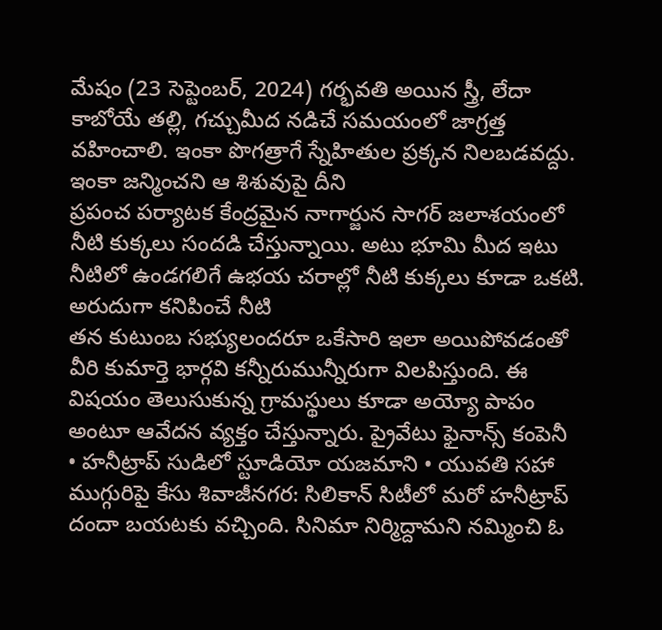మేషం (23 సెప్టెంబర్, 2024) గర్భవతి అయిన స్త్రీ, లేదా కాబోయే తల్లి, గచ్చుమీద నడిచే సమయంలో జాగ్రత్త వహించాలి. ఇంకా పొగత్రాగే స్నేహితుల ప్రక్కన నిలబడవద్దు. ఇంకా జన్మించని ఆ శిశువుపై దీని
ప్రపంచ పర్యాటక కేంద్రమైన నాగార్జున సాగర్ జలాశయంలో నీటి కుక్కలు సందడి చేస్తున్నాయి. అటు భూమి మీద ఇటు నీటిలో ఉండగలిగే ఉభయ చరాల్లో నీటి కుక్కలు కూడా ఒకటి. అరుదుగా కనిపించే నీటి
తన కుటుంబ సభ్యులందరూ ఒకేసారి ఇలా అయిపోవడంతో వీరి కుమార్తె భార్గవి కన్నీరుమున్నీరుగా విలపిస్తుంది. ఈ విషయం తెలుసుకున్న గ్రామస్థులు కూడా అయ్యో పాపం అంటూ ఆవేదన వ్యక్తం చేస్తున్నారు. ప్రైవేటు ఫైనాన్స్ కంపెనీ
• హనీట్రాప్ సుడిలో స్టూడియో యజమాని • యువతి సహా ముగ్గురిపై కేసు శివాజీనగర: సిలికాన్ సిటీలో మరో హనీట్రాప్ దందా బయటకు వచ్చింది. సినిమా నిర్మిద్దామని నమ్మించి ఓ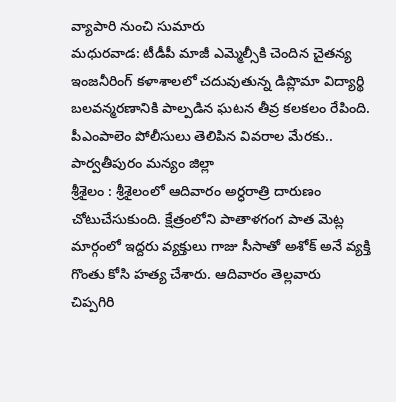వ్యాపారి నుంచి సుమారు
మధురవాడ: టీడీపీ మాజీ ఎమ్మెల్సీకి చెందిన చైతన్య ఇంజనీరింగ్ కళాశాలలో చదువుతున్న డిప్లొమా విద్యార్థి బలవన్మరణానికి పాల్పడిన ఘటన తీవ్ర కలకలం రేపింది. పీఎంపాలెం పోలీసులు తెలిపిన వివరాల మేరకు.. పార్వతీపురం మన్యం జిల్లా
శ్రీశైలం : శ్రీశైలంలో ఆదివారం అర్ధరాత్రి దారుణం చోటుచేసుకుంది. క్షేత్రంలోని పాతాళగంగ పాత మెట్ల మార్గంలో ఇద్దరు వ్యక్తులు గాజు సీసాతో అశోక్ అనే వ్యక్తి గొంతు కోసి హత్య చేశారు. ఆదివారం తెల్లవారు
చిప్పగిరి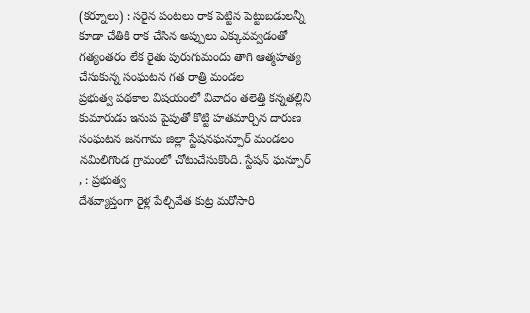(కర్నూలు) : సరైన పంటలు రాక పెట్టిన పెట్టుబడులన్నీ కూడా చేతికి రాక చేసిన అప్పులు ఎక్కువవ్వడంతో గత్యంతరం లేక రైతు పురుగుమందు తాగి ఆత్మహత్య చేసుకున్న సంఘటన గత రాత్రి మండల
ప్రభుత్వ పథకాల విషయంలో వివాదం తలెత్తి కన్నతల్లిని కుమారుడు ఇనుప పైపుతో కొట్టి హతమార్చిన దారుణ సంఘటన జనగామ జిల్లా స్టేషనఘన్పూర్ మండలం నమిలిగొండ గ్రామంలో చోటుచేసుకొంది. స్టేషన్ ఘన్పూర్ , : ప్రభుత్వ
దేశవ్యాప్తంగా రైళ్ల పేల్చివేత కుట్ర మరోసారి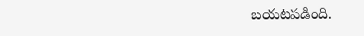బయటపడింది.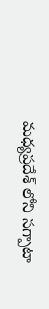మధ్యప్రదేశ్ లోని సగ్పాటా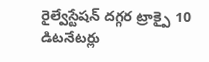రైల్వేస్టేషన్ దగ్గర ట్రాక్పై 10 డిటనేటర్లు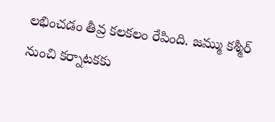లభించడం తీవ్ర కలకలం రేపింది. జమ్ము కశ్మీర్ నుంచి కర్నాటకకు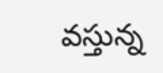వస్తున్న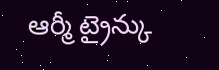ఆర్మీ ట్రైన్కు